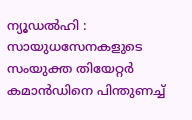ന്യൂഡൽഹി : സായുധസേനകളുടെ സംയുക്ത തിയേറ്റർ കമാൻഡിനെ പിന്തുണച്ച്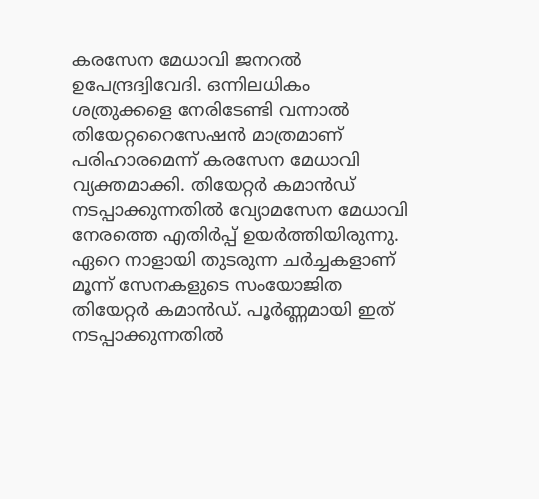കരസേന മേധാവി ജനറൽ ഉപേന്ദ്രദ്വിവേദി. ഒന്നിലധികം ശത്രുക്കളെ നേരിടേണ്ടി വന്നാൽ തിയേറ്ററൈസേഷൻ മാത്രമാണ് പരിഹാരമെന്ന് കരസേന മേധാവി വ്യക്തമാക്കി. തിയേറ്റർ കമാൻഡ് നടപ്പാക്കുന്നതിൽ വ്യോമസേന മേധാവി നേരത്തെ എതിർപ്പ് ഉയർത്തിയിരുന്നു. ഏറെ നാളായി തുടരുന്ന ചർച്ചകളാണ് മൂന്ന് സേനകളുടെ സംയോജിത തിയേറ്റർ കമാൻഡ്. പൂർണ്ണമായി ഇത് നടപ്പാക്കുന്നതിൽ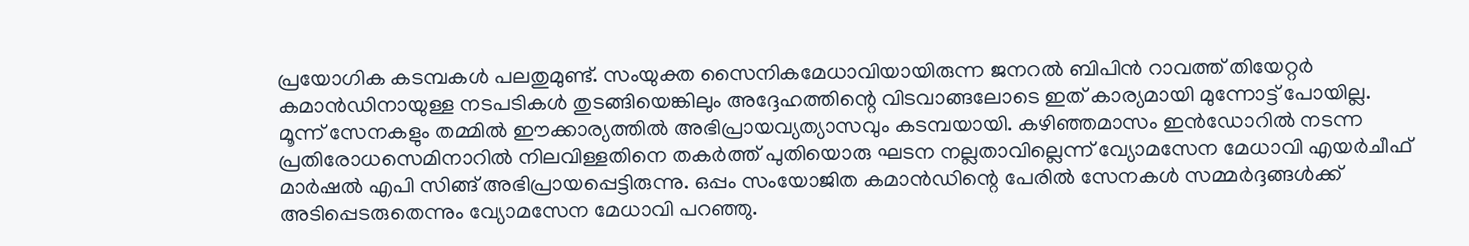പ്രയോഗിക കടമ്പകൾ പലതുമുണ്ട്. സംയുക്ത സൈനികമേധാവിയായിരുന്ന ജനറൽ ബിപിൻ റാവത്ത് തിയേറ്റർ കമാൻഡിനായുള്ള നടപടികൾ തുടങ്ങിയെങ്കിലും അദ്ദേഹത്തിന്റെ വിടവാങ്ങലോടെ ഇത് കാര്യമായി മുന്നോട്ട് പോയില്ല.
മൂന്ന് സേനകളും തമ്മിൽ ഈക്കാര്യത്തിൽ അഭിപ്രായവ്യത്യാസവും കടമ്പയായി. കഴിഞ്ഞമാസം ഇൻഡോറിൽ നടന്ന പ്രതിരോധസെമിനാറിൽ നിലവിള്ളതിനെ തകർത്ത് പുതിയൊരു ഘടന നല്ലതാവില്ലെന്ന് വ്യോമസേന മേധാവി എയർചീഫ് മാർഷൽ എപി സിങ്ങ് അഭിപ്രായപ്പെട്ടിരുന്നു. ഒപ്പം സംയോജിത കമാൻഡിന്റെ പേരിൽ സേനകൾ സമ്മർദ്ദങ്ങൾക്ക് അടിപ്പെടരുതെന്നും വ്യോമസേന മേധാവി പറഞ്ഞു.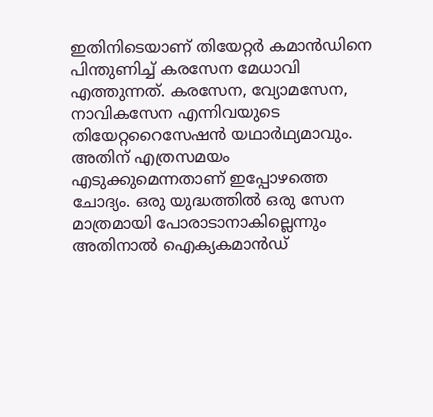ഇതിനിടെയാണ് തിയേറ്റർ കമാൻഡിനെ പിന്തുണിച്ച് കരസേന മേധാവി എത്തുന്നത്. കരസേന, വ്യോമസേന, നാവികസേന എന്നിവയുടെ തിയേറ്ററൈസേഷൻ യഥാർഥ്യമാവും. അതിന് എത്രസമയം എടുക്കുമെന്നതാണ് ഇപ്പോഴത്തെ ചോദ്യം. ഒരു യുദ്ധത്തിൽ ഒരു സേന മാത്രമായി പോരാടാനാകില്ലെന്നും അതിനാൽ ഐക്യകമാൻഡ്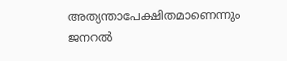അത്യന്താപേക്ഷിതമാണെന്നും ജനറൽ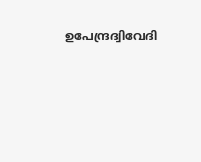ഉപേന്ദ്രദ്വിവേദി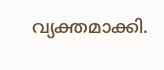വ്യക്തമാക്കി.